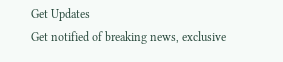Get Updates
Get notified of breaking news, exclusive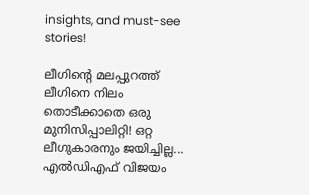insights, and must-see stories!

ലീഗിന്റെ മലപ്പുറത്ത് ലീഗിനെ നിലം തൊടീക്കാതെ ഒരു മുനിസിപ്പാലിറ്റി! ഒറ്റ ലീഗുകാരനും ജയിച്ചില്ല... എൽഡിഎഫ് വിജയം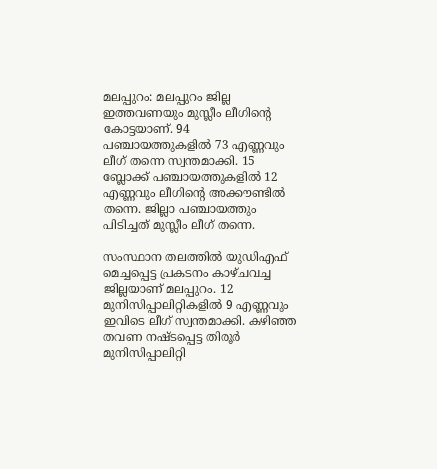മലപ്പുറം: മലപ്പുറം ജില്ല ഇത്തവണയും മുസ്ലീം ലീഗിന്റെ കോട്ടയാണ്. 94 പഞ്ചായത്തുകളില്‍ 73 എണ്ണവും ലീഗ് തന്നെ സ്വന്തമാക്കി. 15 ബ്ലോക്ക് പഞ്ചായത്തുകളില്‍ 12 എണ്ണവും ലീഗിന്റെ അക്കൗണ്ടില്‍ തന്നെ. ജില്ലാ പഞ്ചായത്തും പിടിച്ചത് മുസ്ലീം ലീഗ് തന്നെ.

സംസ്ഥാന തലത്തില്‍ യുഡിഎഫ് മെച്ചപ്പെട്ട പ്രകടനം കാഴ്ചവച്ച ജില്ലയാണ് മലപ്പുറം. 12 മുനിസിപ്പാലിറ്റികളില്‍ 9 എണ്ണവും ഇവിടെ ലീഗ് സ്വന്തമാക്കി. കഴിഞ്ഞ തവണ നഷ്ടപ്പെട്ട തിരൂര്‍ മുനിസിപ്പാലിറ്റി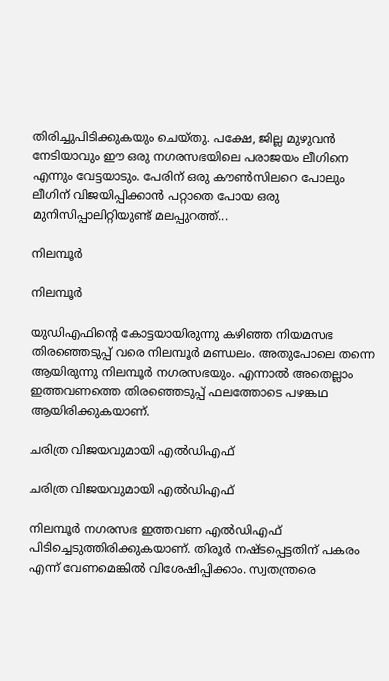തിരിച്ചുപിടിക്കുകയും ചെയ്തു. പക്ഷേ, ജില്ല മുഴുവന്‍ നേടിയാവും ഈ ഒരു നഗരസഭയിലെ പരാജയം ലീഗിനെ എന്നും വേട്ടയാടും. പേരിന് ഒരു കൗണ്‍സിലറെ പോലും ലീഗിന് വിജയിപ്പിക്കാന്‍ പറ്റാതെ പോയ ഒരു മുനിസിപ്പാലിറ്റിയുണ്ട് മലപ്പുറത്ത്...

നിലമ്പൂര്‍

നിലമ്പൂര്‍

യുഡിഎഫിന്റെ കോട്ടയായിരുന്നു കഴിഞ്ഞ നിയമസഭ തിരഞ്ഞെടുപ്പ് വരെ നിലമ്പൂര്‍ മണ്ഡലം. അതുപോലെ തന്നെ ആയിരുന്നു നിലമ്പൂര്‍ നഗരസഭയും. എന്നാല്‍ അതെല്ലാം ഇത്തവണത്തെ തിരഞ്ഞെടുപ്പ് ഫലത്തോടെ പഴങ്കഥ ആയിരിക്കുകയാണ്.

ചരിത്ര വിജയവുമായി എല്‍ഡിഎഫ്

ചരിത്ര വിജയവുമായി എല്‍ഡിഎഫ്

നിലമ്പൂര്‍ നഗരസഭ ഇത്തവണ എല്‍ഡിഎഫ് പിടിച്ചെടുത്തിരിക്കുകയാണ്. തിരൂര്‍ നഷ്ടപ്പെട്ടതിന് പകരം എന്ന് വേണമെങ്കില്‍ വിശേഷിപ്പിക്കാം. സ്വതന്ത്രരെ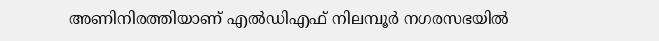അണിനിരത്തിയാണ് എല്‍ഡിഎഫ് നിലമ്പൂര്‍ നഗരസഭയില്‍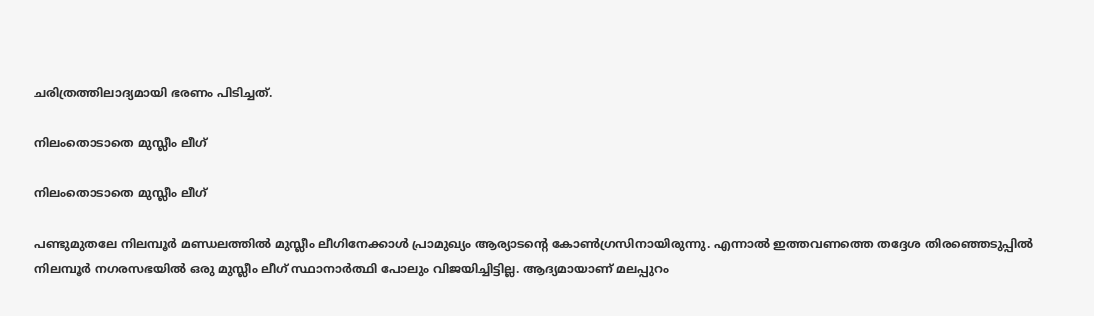ചരിത്രത്തിലാദ്യമായി ഭരണം പിടിച്ചത്.

നിലംതൊടാതെ മുസ്ലീം ലീഗ്

നിലംതൊടാതെ മുസ്ലീം ലീഗ്

പണ്ടുമുതലേ നിലമ്പൂര്‍ മണ്ഡലത്തില്‍ മുസ്ലീം ലീഗിനേക്കാള്‍ പ്രാമുഖ്യം ആര്യാടന്റെ കോണ്‍ഗ്രസിനായിരുന്നു. എന്നാല്‍ ഇത്തവണത്തെ തദ്ദേശ തിരഞ്ഞെടുപ്പില്‍ നിലമ്പൂര്‍ നഗരസഭയില്‍ ഒരു മുസ്ലീം ലീഗ് സ്ഥാനാര്‍ത്ഥി പോലും വിജയിച്ചിട്ടില്ല. ആദ്യമായാണ് മലപ്പുറം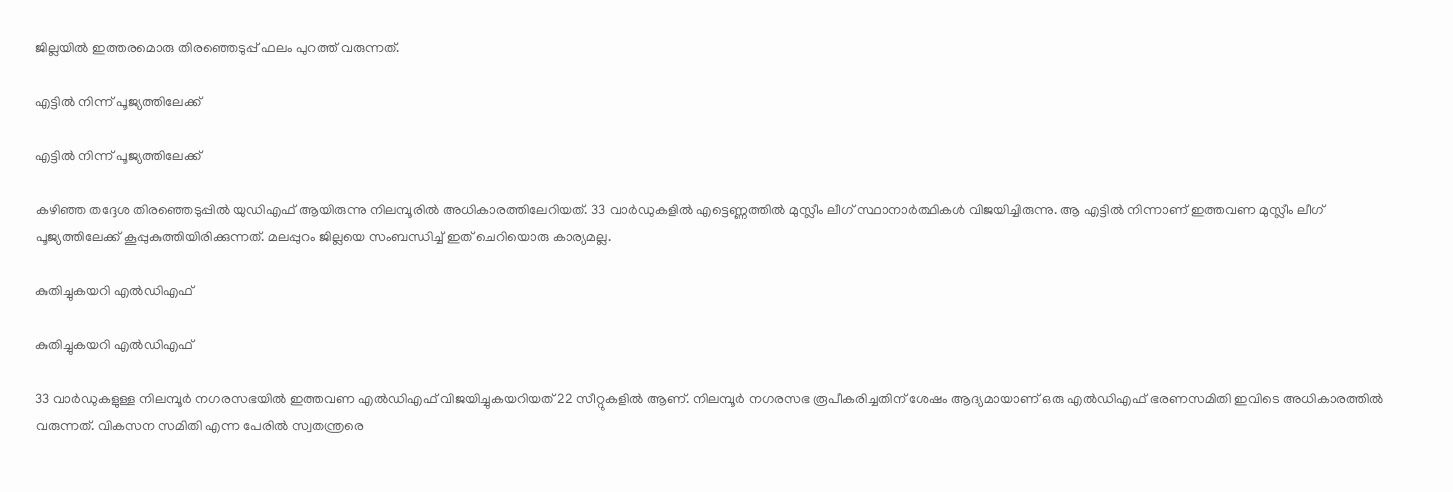ജില്ലയില്‍ ഇത്തരമൊരു തിരഞ്ഞെടുപ്പ് ഫലം പുറത്ത് വരുന്നത്.

എട്ടില്‍ നിന്ന് പൂജ്യത്തിലേക്ക്

എട്ടില്‍ നിന്ന് പൂജ്യത്തിലേക്ക്

കഴിഞ്ഞ തദ്ദേശ തിരഞ്ഞെടുപ്പില്‍ യുഡിഎഫ് ആയിരുന്നു നിലമ്പൂരില്‍ അധികാരത്തിലേറിയത്. 33 വാര്‍ഡുകളില്‍ എട്ടെണ്ണത്തില്‍ മുസ്ലീം ലീഗ് സ്ഥാനാര്‍ത്ഥികള്‍ വിജയിച്ചിരുന്നു. ആ എട്ടില്‍ നിന്നാണ് ഇത്തവണ മുസ്ലീം ലീഗ് പൂജ്യത്തിലേക്ക് കൂപ്പുകുത്തിയിരിക്കുന്നത്. മലപ്പുറം ജില്ലയെ സംബന്ധിച്ച് ഇത് ചെറിയൊരു കാര്യമല്ല.

കുതിച്ചുകയറി എല്‍ഡിഎഫ്

കുതിച്ചുകയറി എല്‍ഡിഎഫ്

33 വാര്‍ഡുകളുള്ള നിലമ്പൂര്‍ നഗരസഭയില്‍ ഇത്തവണ എല്‍ഡിഎഫ് വിജയിച്ചുകയറിയത് 22 സീറ്റുകളില്‍ ആണ്. നിലമ്പൂര്‍ നഗരസഭ രൂപീകരിച്ചതിന് ശേഷം ആദ്യമായാണ് ഒരു എല്‍ഡിഎഫ് ഭരണസമിതി ഇവിടെ അധികാരത്തില്‍ വരുന്നത്. വികസന സമിതി എന്ന പേരില്‍ സ്വതന്ത്രരെ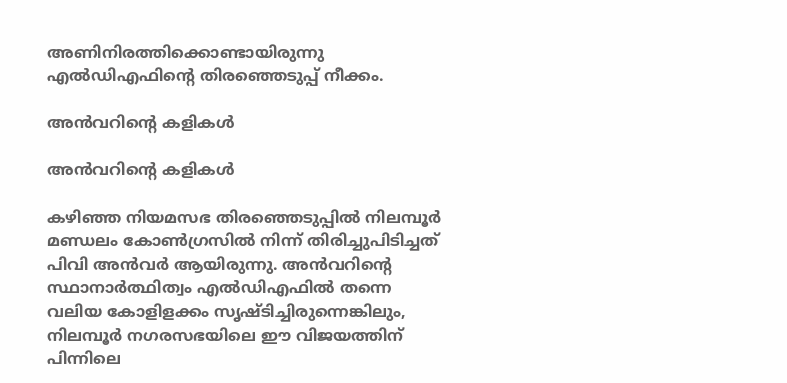അണിനിരത്തിക്കൊണ്ടായിരുന്നു എല്‍ഡിഎഫിന്റെ തിരഞ്ഞെടുപ്പ് നീക്കം.

അന്‍വറിന്റെ കളികള്‍

അന്‍വറിന്റെ കളികള്‍

കഴിഞ്ഞ നിയമസഭ തിരഞ്ഞെടുപ്പില്‍ നിലമ്പൂര്‍ മണ്ഡലം കോണ്‍ഗ്രസില്‍ നിന്ന് തിരിച്ചുപിടിച്ചത് പിവി അന്‍വര്‍ ആയിരുന്നു. അന്‍വറിന്റെ സ്ഥാനാര്‍ത്ഥിത്വം എല്‍ഡിഎഫില്‍ തന്നെ വലിയ കോളിളക്കം സൃഷ്ടിച്ചിരുന്നെങ്കിലും, നിലമ്പൂര്‍ നഗരസഭയിലെ ഈ വിജയത്തിന് പിന്നിലെ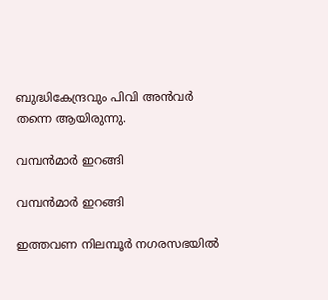ബുദ്ധികേന്ദ്രവും പിവി അന്‍വര്‍ തന്നെ ആയിരുന്നു.

വമ്പന്‍മാര്‍ ഇറങ്ങി

വമ്പന്‍മാര്‍ ഇറങ്ങി

ഇത്തവണ നിലമ്പൂര്‍ നഗരസഭയില്‍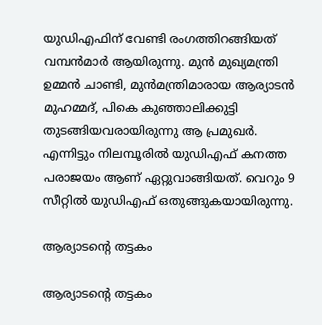യുഡിഎഫിന് വേണ്ടി രംഗത്തിറങ്ങിയത് വമ്പന്‍മാര്‍ ആയിരുന്നു. മുന്‍ മുഖ്യമന്ത്രി ഉമ്മന്‍ ചാണ്ടി, മുന്‍മന്ത്രിമാരായ ആര്യാടന്‍ മുഹമ്മദ്, പികെ കുഞ്ഞാലിക്കുട്ടി തുടങ്ങിയവരായിരുന്നു ആ പ്രമുഖര്‍. എന്നിട്ടും നിലമ്പൂരില്‍ യുഡിഎഫ് കനത്ത പരാജയം ആണ് ഏറ്റുവാങ്ങിയത്. വെറും 9 സീറ്റില്‍ യുഡിഎഫ് ഒതുങ്ങുകയായിരുന്നു.

ആര്യാടന്റെ തട്ടകം

ആര്യാടന്റെ തട്ടകം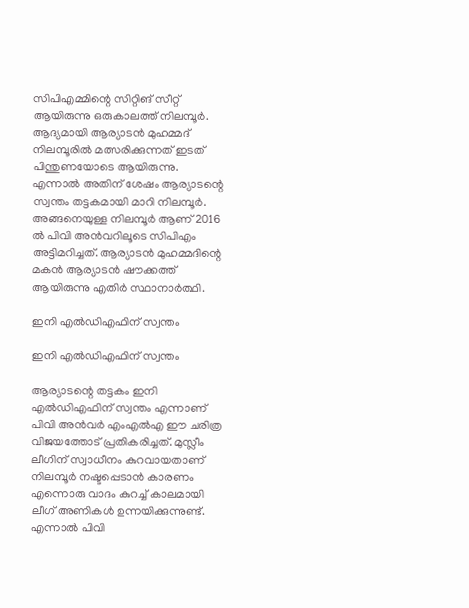സിപിഎമ്മിന്റെ സിറ്റിങ് സീറ്റ് ആയിരുന്നു ഒരുകാലത്ത് നിലമ്പൂര്‍. ആദ്യമായി ആര്യാടന്‍ മുഹമ്മദ് നിലമ്പൂരില്‍ മത്സരിക്കുന്നത് ഇടത് പിന്തുണയോടെ ആയിരുന്നു. എന്നാല്‍ അതിന് ശേഷം ആര്യാടന്റെ സ്വന്തം തട്ടകമായി മാറി നിലമ്പൂര്‍. അങ്ങനെയുള്ള നിലമ്പൂര്‍ ആണ് 2016 ല്‍ പിവി അന്‍വറിലൂടെ സിപിഎം അട്ടിമറിച്ചത്. ആര്യാടന്‍ മുഹമ്മദിന്റെ മകന്‍ ആര്യാടന്‍ ഷൗക്കത്ത് ആയിരുന്നു എതിര്‍ സ്ഥാനാര്‍ത്ഥി.

ഇനി എല്‍ഡിഎഫിന് സ്വന്തം

ഇനി എല്‍ഡിഎഫിന് സ്വന്തം

ആര്യാടന്റെ തട്ടകം ഇനി എല്‍ഡിഎഫിന് സ്വന്തം എന്നാണ് പിവി അന്‍വര്‍ എംഎല്‍എ ഈ ചരിത്ര വിജയത്തോട് പ്രതികരിച്ചത്. മുസ്ലീം ലീഗിന് സ്വാധീനം കുറവായതാണ് നിലമ്പൂര്‍ നഷ്ടപ്പെടാന്‍ കാരണം എന്നൊരു വാദം കുറച്ച് കാലമായി ലീഗ് അണികള്‍ ഉന്നയിക്കുന്നുണ്ട്. എന്നാല്‍ പിവി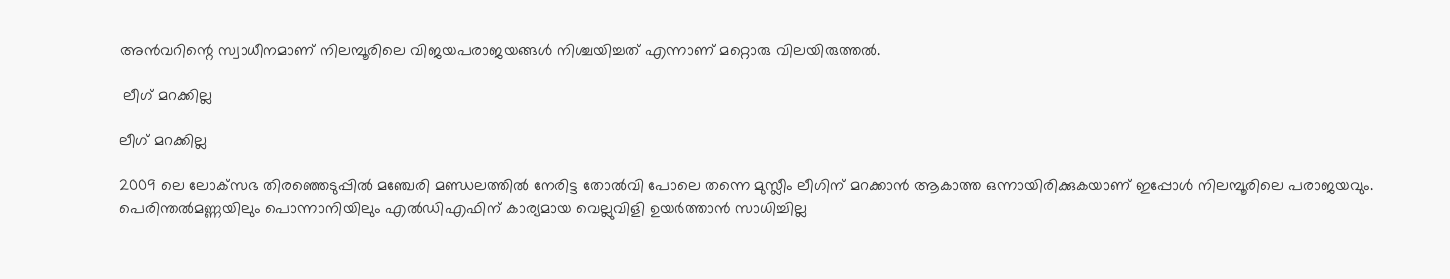അന്‍വറിന്റെ സ്വാധീനമാണ് നിലമ്പൂരിലെ വിജയപരാജയങ്ങള്‍ നിശ്ചയിച്ചത് എന്നാണ് മറ്റൊരു വിലയിരുത്തല്‍.

 ലീഗ് മറക്കില്ല

ലീഗ് മറക്കില്ല

2009 ലെ ലോക്‌സഭ തിരഞ്ഞെടുപ്പില്‍ മഞ്ചേരി മണ്ഡലത്തില്‍ നേരിട്ട തോല്‍വി പോലെ തന്നെ മുസ്ലീം ലീഗിന് മറക്കാന്‍ ആകാത്ത ഒന്നായിരിക്കുകയാണ് ഇപ്പോള്‍ നിലമ്പൂരിലെ പരാജയവും. പെരിന്തല്‍മണ്ണയിലും പൊന്നാനിയിലും എല്‍ഡിഎഫിന് കാര്യമായ വെല്ലുവിളി ഉയര്‍ത്താന്‍ സാധിച്ചില്ല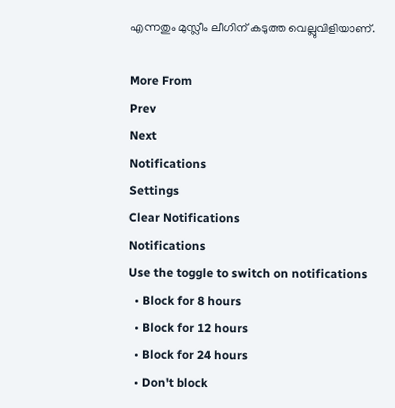എന്നതും മുസ്ലീം ലീഗിന് കടുത്ത വെല്ലുവിളിയാണ്.

More From
Prev
Next
Notifications
Settings
Clear Notifications
Notifications
Use the toggle to switch on notifications
  • Block for 8 hours
  • Block for 12 hours
  • Block for 24 hours
  • Don't block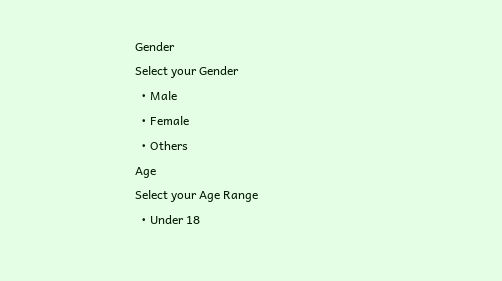Gender
Select your Gender
  • Male
  • Female
  • Others
Age
Select your Age Range
  • Under 18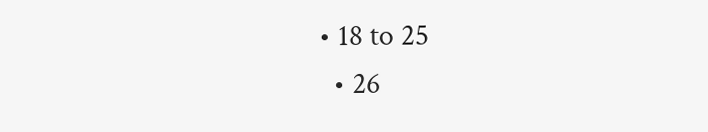• 18 to 25
  • 26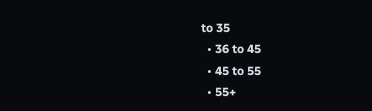to 35
  • 36 to 45
  • 45 to 55
  • 55+